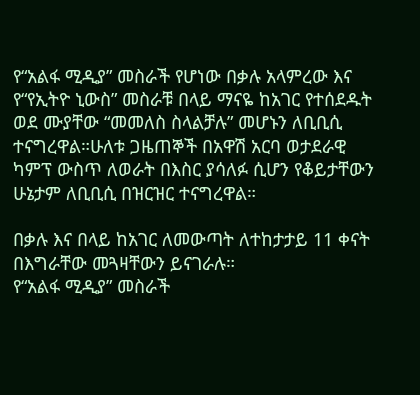የ“አልፋ ሚዲያ” መስራች የሆነው በቃሉ አላምረው እና የ“የኢትዮ ኒውስ” መስራቹ በላይ ማናዬ ከአገር የተሰደዱት ወደ ሙያቸው “መመለስ ስላልቻሉ” መሆኑን ለቢቢሲ ተናግረዋል።ሁለቱ ጋዜጠኞች በአዋሽ አርባ ወታደራዊ ካምፕ ውስጥ ለወራት በእስር ያሳለፉ ሲሆን የቆይታቸውን ሁኔታም ለቢቢሲ በዝርዝር ተናግረዋል።

በቃሉ እና በላይ ከአገር ለመውጣት ለተከታታይ 11 ቀናት በእግራቸው መጓዛቸውን ይናገራሉ።
የ“አልፋ ሚዲያ” መስራች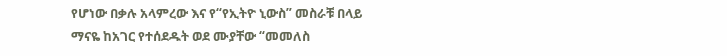የሆነው በቃሉ አላምረው እና የ“የኢትዮ ኒውስ” መስራቹ በላይ ማናዬ ከአገር የተሰደዱት ወደ ሙያቸው “መመለስ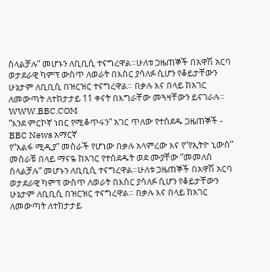ስላልቻሉ” መሆኑን ለቢቢሲ ተናግረዋል።ሁለቱ ጋዜጠኞች በአዋሽ አርባ ወታደራዊ ካምፕ ውስጥ ለወራት በእስር ያሳለፉ ሲሆን የቆይታቸውን ሁኔታም ለቢቢሲ በዝርዝር ተናግረዋል። በቃሉ እና በላይ ከአገር ለመውጣት ለተከታታይ 11 ቀናት በእግራቸው መጓዛቸውን ይናገራሉ።
WWW.BBC.COM
“እንደ ምርኮኛ ነበር የሚቆጥሩን” አገር ጥለው የተሰደዱ ጋዜጠኞች - BBC News አማርኛ
የ“አልፋ ሚዲያ” መስራች የሆነው በቃሉ አላምረው እና የ“የኢትዮ ኒውስ” መስራቹ በላይ ማናዬ ከአገር የተሰደዱት ወደ ሙያቸው “መመለስ ስላልቻሉ” መሆኑን ለቢቢሲ ተናግረዋል።ሁለቱ ጋዜጠኞች በአዋሽ አርባ ወታደራዊ ካምፕ ውስጥ ለወራት በእስር ያሳለፉ ሲሆን የቆይታቸውን ሁኔታም ለቢቢሲ በዝርዝር ተናግረዋል። በቃሉ እና በላይ ከአገር ለመውጣት ለተከታታይ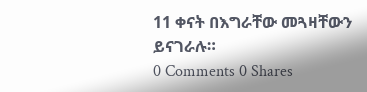11 ቀናት በእግራቸው መጓዛቸውን ይናገራሉ።
0 Comments 0 Shares